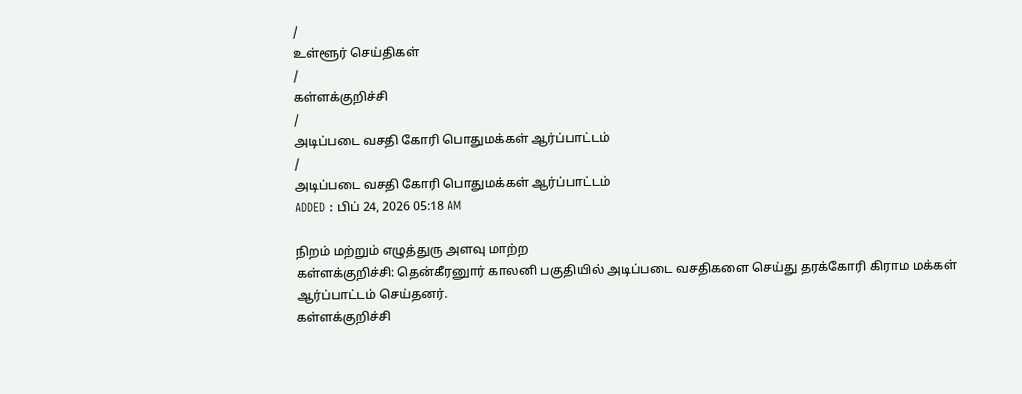/
உள்ளூர் செய்திகள்
/
கள்ளக்குறிச்சி
/
அடிப்படை வசதி கோரி பொதுமக்கள் ஆர்ப்பாட்டம்
/
அடிப்படை வசதி கோரி பொதுமக்கள் ஆர்ப்பாட்டம்
ADDED : பிப் 24, 2026 05:18 AM

நிறம் மற்றும் எழுத்துரு அளவு மாற்ற
கள்ளக்குறிச்சி: தென்கீரனுார் காலனி பகுதியில் அடிப்படை வசதிகளை செய்து தரக்கோரி கிராம மக்கள் ஆர்ப்பாட்டம் செய்தனர்.
கள்ளக்குறிச்சி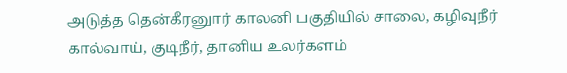அடுத்த தென்கீரனுார் காலனி பகுதியில் சாலை, கழிவுநீர் கால்வாய், குடிநீர், தானிய உலர்களம்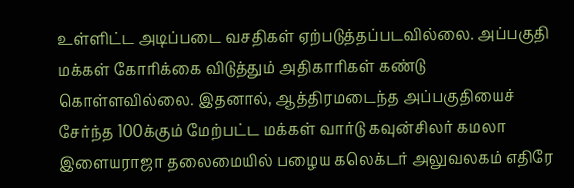உள்ளிட்ட அடிப்படை வசதிகள் ஏற்படுத்தப்படவில்லை. அப்பகுதி மக்கள் கோரிக்கை விடுத்தும் அதிகாரிகள் கண்டு கொள்ளவில்லை. இதனால், ஆத்திரமடைந்த அப்பகுதியைச் சேர்ந்த 100க்கும் மேற்பட்ட மக்கள் வார்டு கவுன்சிலர் கமலா இளையராஜா தலைமையில் பழைய கலெக்டர் அலுவலகம் எதிரே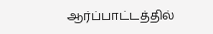ஆர்ப்பாட்டத்தில்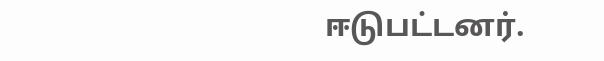ஈடுபட்டனர்.